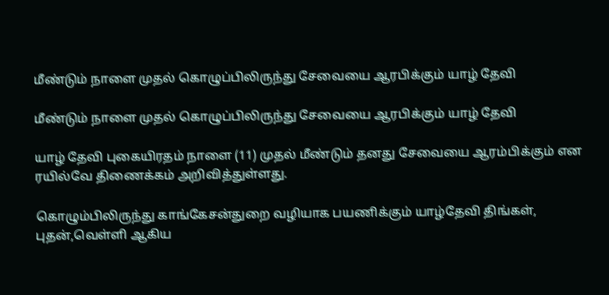மீண்டும் நாளை முதல் கொழுப்பிலிருந்து சேவையை ஆரபிக்கும் யாழ் தேவி

மீண்டும் நாளை முதல் கொழுப்பிலிருந்து சேவையை ஆரபிக்கும் யாழ் தேவி

யாழ் தேவி புகையிரதம் நாளை (11) முதல் மீண்டும் தனது சேவையை ஆரம்பிக்கும் என ரயில்வே திணைக்கம் அறிவித்துள்ளது.

கொழும்பிலிருந்து காங்கேசன்துறை வழியாக பயணிக்கும் யாழ்தேவி திங்கள், புதன்,வெள்ளி ஆகிய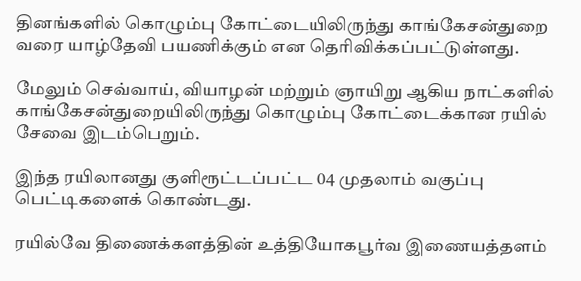தினங்களில் கொழும்பு கோட்டையிலிருந்து காங்கேசன்துறை வரை யாழ்தேவி பயணிக்கும் என தெரிவிக்கப்பட்டுள்ளது.

மேலும் செவ்வாய், வியாழன் மற்றும் ஞாயிறு ஆகிய நாட்களில் காங்கேசன்துறையிலிருந்து கொழும்பு கோட்டைக்கான ரயில் சேவை இடம்பெறும்.

இந்த ரயிலானது குளிரூட்டப்பட்ட 04 முதலாம் வகுப்பு பெட்டிகளைக் கொண்டது.

ரயில்வே திணைக்களத்தின் உத்தியோகபூர்வ இணையத்தளம்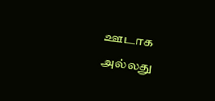ஊடாக அல்லது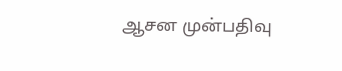ஆசன முன்பதிவு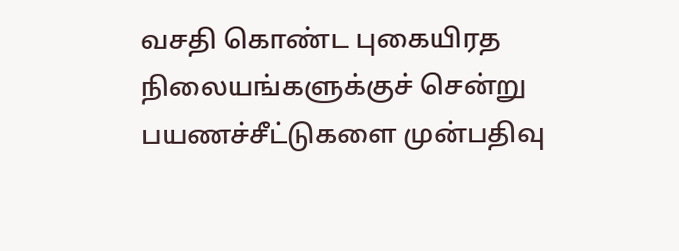வசதி கொண்ட புகையிரத நிலையங்களுக்குச் சென்று பயணச்சீட்டுகளை முன்பதிவு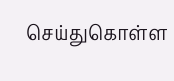செய்துகொள்ள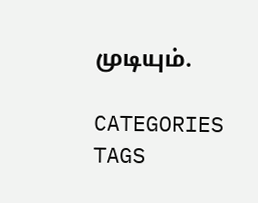முடியும்.

CATEGORIES
TAGS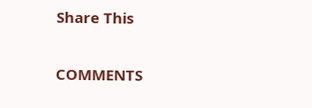Share This

COMMENTS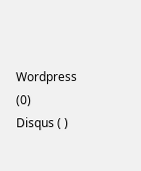Wordpress (0)
Disqus ( )